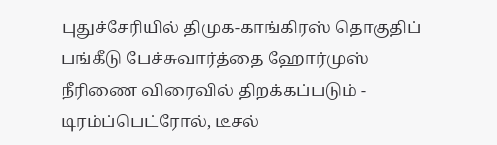புதுச்சேரியில் திமுக-காங்கிரஸ் தொகுதிப் பங்கீடு பேச்சுவார்த்தை ஹோர்முஸ் நீரிணை விரைவில் திறக்கப்படும் - டிரம்ப்பெட்ரோல், டீசல்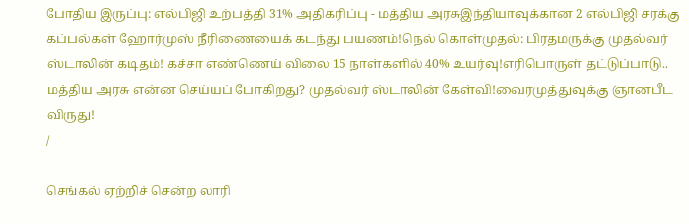போதிய இருப்பு: எல்பிஜி உற்பத்தி 31% அதிகரிப்பு - மத்திய அரசுஇந்தியாவுக்கான 2 எல்பிஜி சரக்கு கப்பல்கள் ஹோர்முஸ் நீரிணையைக் கடந்து பயணம்!நெல் கொள்முதல்: பிரதமருக்கு முதல்வர் ஸ்டாலின் கடிதம்! கச்சா எண்ணெய் விலை 15 நாள்களில் 40% உயர்வு!எரிபொருள் தட்டுப்பாடு.. மத்திய அரசு என்ன செய்யப் போகிறது? முதல்வர் ஸ்டாலின் கேள்வி!வைரமுத்துவுக்கு ஞானபீட விருது!
/

செங்கல் ஏற்றிச் சென்ற லாரி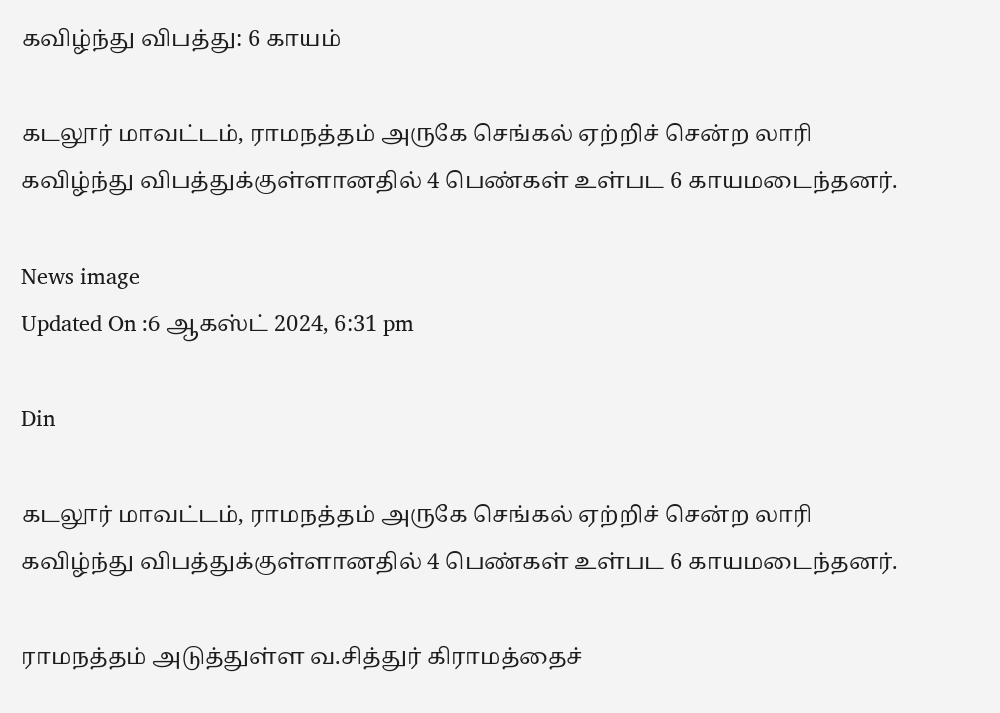கவிழ்ந்து விபத்து: 6 காயம்

கடலூர் மாவட்டம், ராமநத்தம் அருகே செங்கல் ஏற்றிச் சென்ற லாரி கவிழ்ந்து விபத்துக்குள்ளானதில் 4 பெண்கள் உள்பட 6 காயமடைந்தனர்.

News image
Updated On :6 ஆகஸ்ட் 2024, 6:31 pm

Din

கடலூர் மாவட்டம், ராமநத்தம் அருகே செங்கல் ஏற்றிச் சென்ற லாரி கவிழ்ந்து விபத்துக்குள்ளானதில் 4 பெண்கள் உள்பட 6 காயமடைந்தனர்.

ராமநத்தம் அடுத்துள்ள வ.சித்துர் கிராமத்தைச்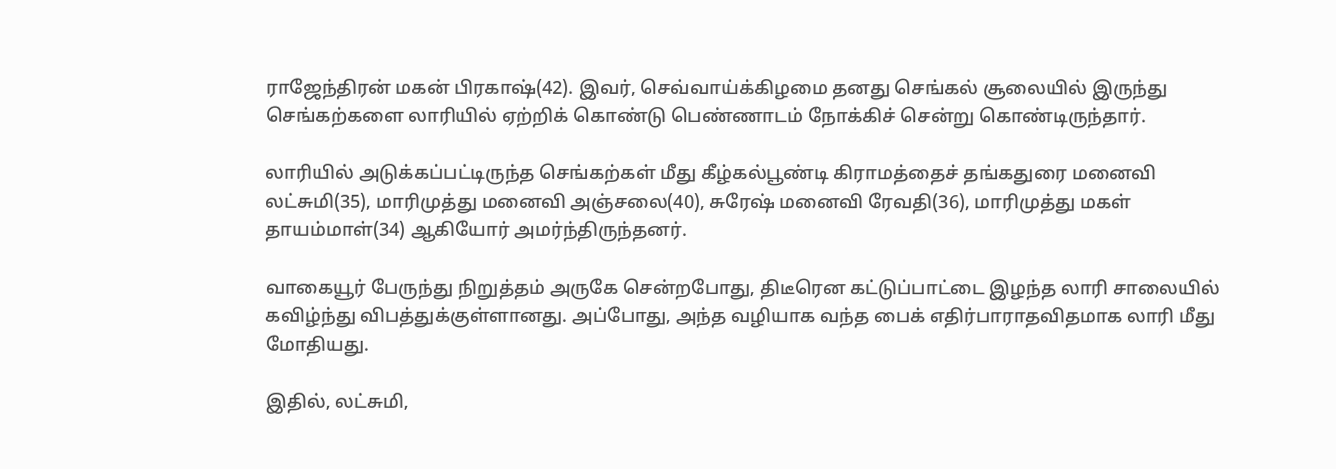ராஜேந்திரன் மகன் பிரகாஷ்(42). இவர், செவ்வாய்க்கிழமை தனது செங்கல் சூலையில் இருந்து செங்கற்களை லாரியில் ஏற்றிக் கொண்டு பெண்ணாடம் நோக்கிச் சென்று கொண்டிருந்தார்.

லாரியில் அடுக்கப்பட்டிருந்த செங்கற்கள் மீது கீழ்கல்பூண்டி கிராமத்தைச் தங்கதுரை மனைவி லட்சுமி(35), மாரிமுத்து மனைவி அஞ்சலை(40), சுரேஷ் மனைவி ரேவதி(36), மாரிமுத்து மகள் தாயம்மாள்(34) ஆகியோர் அமர்ந்திருந்தனர்.

வாகையூர் பேருந்து நிறுத்தம் அருகே சென்றபோது, திடீரென கட்டுப்பாட்டை இழந்த லாரி சாலையில் கவிழ்ந்து விபத்துக்குள்ளானது. அப்போது, அந்த வழியாக வந்த பைக் எதிர்பாராதவிதமாக லாரி மீது மோதியது.

இதில், லட்சுமி,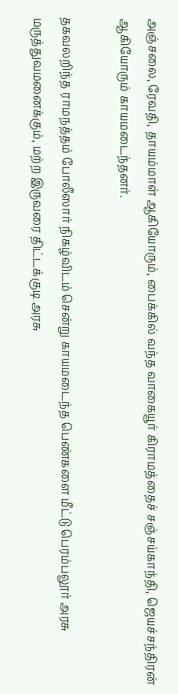அஞ்சலை, ரேவதி, தாயம்மாள் ஆகியோரும், பைக்கில் வந்த வாகையூர் கிராமத்தைச் சஞ்சய்காந்தி, ஜெயச்சந்திரன் ஆகியோரும் காயமடைந்தனர்.

தகவலறிந்த ராமநத்தம் போலீஸார் நிகழ்விடம் சென்று காயமடைந்த பெண்களை மீட்டு பெரம்பலூர் அரசு மருத்துவமனைக்கும், மற்ற இருவரை திட்டக்குடி அரசு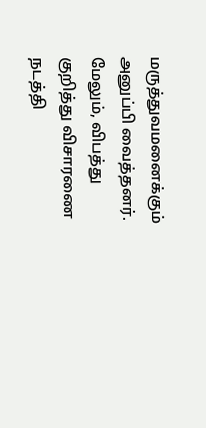மருத்துவமனைக்கும் அனுப்பி வைத்தனர். மேலும், விபத்து குறித்து விசாரணை நடத்தி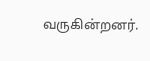வருகின்றனர்.